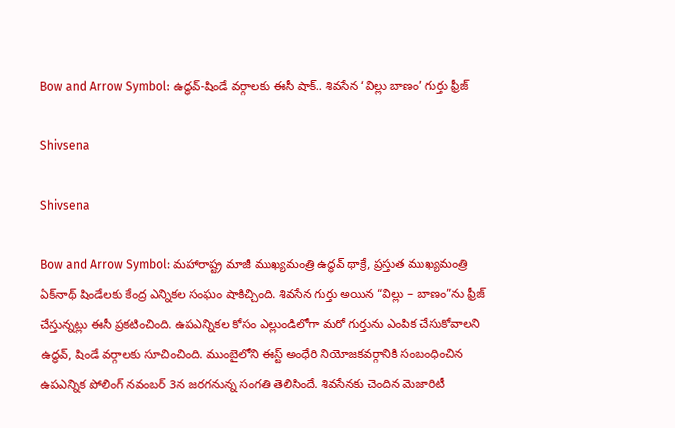Bow and Arrow Symbol: ఉద్ధవ్‌-షిండే వర్గాలకు ఈసీ షాక్‌.. శివసేన ‘విల్లు బాణం’ గుర్తు ఫ్రీజ్

Shivsena

Shivsena

Bow and Arrow Symbol: మహారాష్ట్ర మాజీ ముఖ్యమంత్రి ఉద్ధవ్ థాక్రే, ప్రస్తుత ముఖ్యమంత్రి ఏక్‌నాథ్ షిండేలకు కేంద్ర ఎన్నికల సంఘం షాకిచ్చింది. శివసేన గుర్తు అయిన “విల్లు – బాణం”ను ఫ్రీజ్ చేస్తున్నట్లు ఈసీ ప్రకటించింది. ఉపఎన్నికల కోసం ఎల్లుండిలోగా మరో గుర్తును ఎంపిక చేసుకోవాలని ఉద్ధవ్, షిండే వర్గాలకు సూచించింది. ముంబైలోని ఈస్ట్ అంధేరి నియోజకవర్గానికి సంబంధించిన ఉపఎన్నిక పోలింగ్ నవంబర్ 3న జరగనున్న సంగతి తెలిసిందే. శివ‌సేనకు చెందిన మెజారిటీ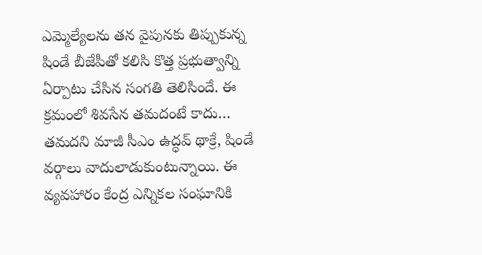ఎమ్మెల్యేల‌ను త‌న వైపున‌కు తిప్పుకున్న షిండే బీజేపీతో కలిసి కొత్త ప్రభుత్వాన్ని ఏర్పాటు చేసిన సంగ‌తి తెలిసిందే. ఈ క్రమంలో శివ‌సేన త‌మ‌దంటే కాదు… త‌మ‌ద‌ని మాజీ సీఎం ఉద్ధవ్ థాక్రే, షిండే వ‌ర్గాలు వాదులాడుకుంటున్నాయి. ఈ వ్యవ‌హారం కేంద్ర ఎన్నిక‌ల సంఘానికి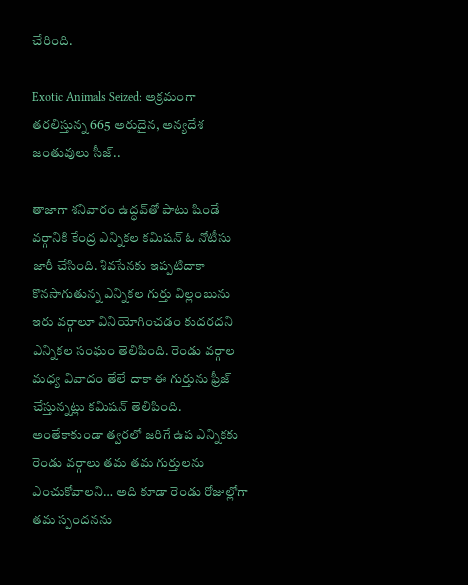చేరింది.

Exotic Animals Seized: అక్రమంగా తరలిస్తున్న 665 అరుదైన, అన్యదేశ జంతువులు సీజ్‌..

తాజాగా శ‌నివారం ఉద్ధవ్‌తో పాటు షిండే వ‌ర్గానికి కేంద్ర ఎన్నిక‌ల క‌మిష‌న్ ఓ నోటీసు జారీ చేసింది. శివ‌సేన‌కు ఇప్పటిదాకా కొన‌సాగుతున్న ఎన్నిక‌ల గుర్తు విల్లంబును ఇరు వ‌ర్గాలూ వినియోగించడం కుద‌ర‌ద‌ని ఎన్నిక‌ల సంఘం తెలిపింది. రెండు వ‌ర్గాల మ‌ధ్య వివాదం తేలే దాకా ఈ గుర్తును ఫ్రీజ్ చేస్తున్నట్లు క‌మిష‌న్ తెలిపింది. అంతేకాకుండా త్వర‌లో జ‌రిగే ఉప ఎన్నిక‌కు రెండు వ‌ర్గాలు త‌మ త‌మ గుర్తుల‌ను ఎంచుకోవాల‌ని… అది కూడా రెండు రోజుల్లోగా త‌మ స్పంద‌న‌ను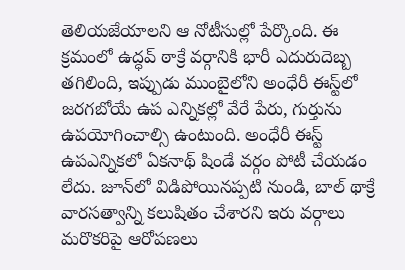తెలియ‌జేయాల‌ని ఆ నోటీసుల్లో పేర్కొంది. ఈ క్రమంలో ఉద్ధవ్ ఠాక్రే వర్గానికి భారీ ఎదురుదెబ్బ తగిలింది, ఇప్పుడు ముంబైలోని అంధేరీ ఈస్ట్‌లో జరగబోయే ఉప ఎన్నికల్లో వేరే పేరు, గుర్తును ఉపయోగించాల్సి ఉంటుంది. అంధేరీ ఈస్ట్ ఉపఎన్నికలో ఏకనాథ్ షిండే వర్గం పోటీ చేయడం లేదు. జూన్‌లో విడిపోయినప్పటి నుండి, బాల్ థాక్రే వారసత్వాన్ని కలుషితం చేశారని ఇరు వర్గాలు మరొకరిపై ఆరోపణలు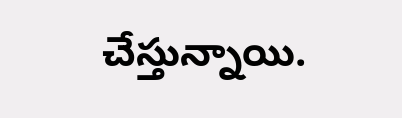చేస్తున్నాయి.